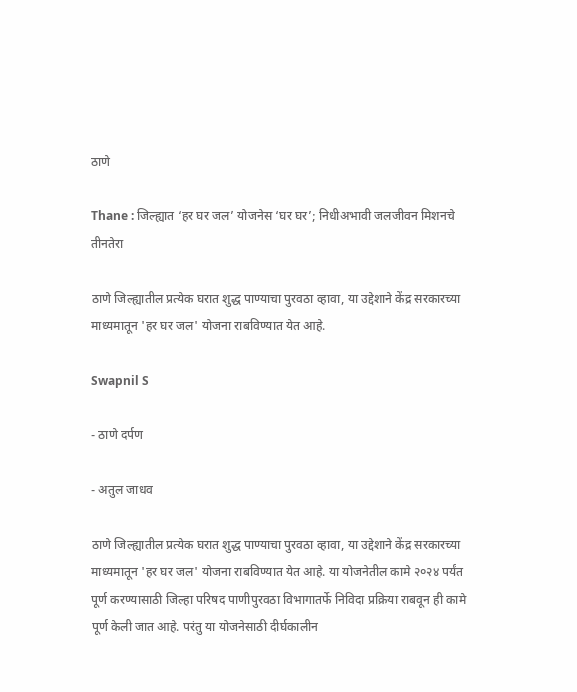ठाणे

Thane : जिल्ह्यात ‘हर घर जल’ योजनेस ‘घर घर’; निधीअभावी जलजीवन मिशनचे तीनतेरा

ठाणे जिल्ह्यातील प्रत्येक घरात शुद्ध पाण्याचा पुरवठा व्हावा, या उद्देशाने केंद्र सरकारच्या माध्यमातून 'हर घर जल' योजना राबविण्यात येत आहे.

Swapnil S

- ठाणे दर्पण

- अतुल जाधव

ठाणे जिल्ह्यातील प्रत्येक घरात शुद्ध पाण्याचा पुरवठा व्हावा, या उद्देशाने केंद्र सरकारच्या माध्यमातून 'हर घर जल' योजना राबविण्यात येत आहे. या योजनेतील कामे २०२४ पर्यंत पूर्ण करण्यासाठी जिल्हा परिषद पाणीपुरवठा विभागातर्फे निविदा प्रक्रिया राबवून ही कामे पूर्ण केली जात आहे. परंतु या योजनेसाठी दीर्घकालीन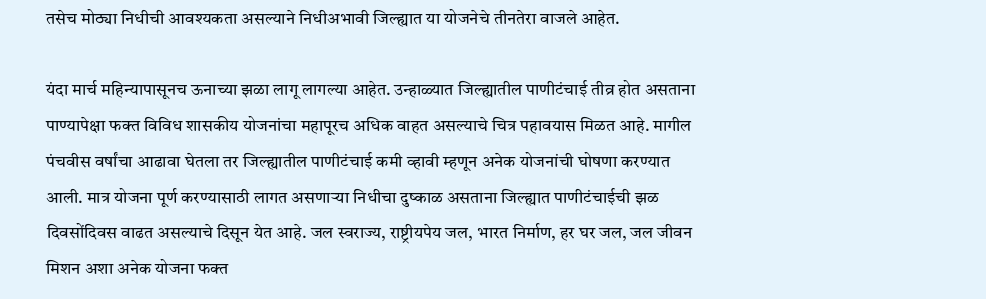तसेच मोठ्या निधीची आवश्यकता असल्याने निधीअभावी जिल्ह्यात या योजनेचे तीनतेरा वाजले आहेत.

यंदा मार्च महिन्यापासूनच ऊनाच्या झळा लागू लागल्या आहेत. उन्हाळ्यात जिल्ह्यातील पाणीटंचाई तीव्र होत असताना पाण्यापेक्षा फक्त विविध शासकीय योजनांचा महापूरच अधिक वाहत असल्याचे चित्र पहावयास मिळत आहे. मागील पंचवीस वर्षांचा आढावा घेतला तर जिल्ह्यातील पाणीटंचाई कमी व्हावी म्हणून अनेक योजनांची घोषणा करण्यात आली. मात्र योजना पूर्ण करण्यासाठी लागत असणाऱ्या निधीचा दुष्काळ असताना जिल्ह्यात पाणीटंचाईची झळ दिवसोंदिवस वाढत असल्याचे दिसून येत आहे. जल स्वराज्य, राष्ट्रीयपेय जल, भारत निर्माण, हर घर जल, जल जीवन मिशन अशा अनेक योजना फक्त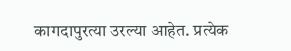कागदापुरत्या उरल्या आहेत. प्रत्येक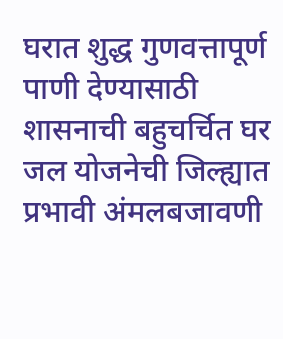घरात शुद्ध गुणवत्तापूर्ण पाणी देण्यासाठी शासनाची बहुचर्चित घर जल योजनेची जिल्ह्यात प्रभावी अंमलबजावणी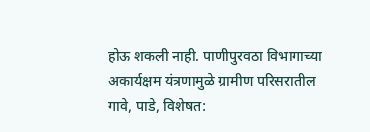होऊ शकली नाही. पाणीपुरवठा विभागाच्या अकार्यक्षम यंत्रणामुळे ग्रामीण परिसरातील गावे, पाडे, विशेषत: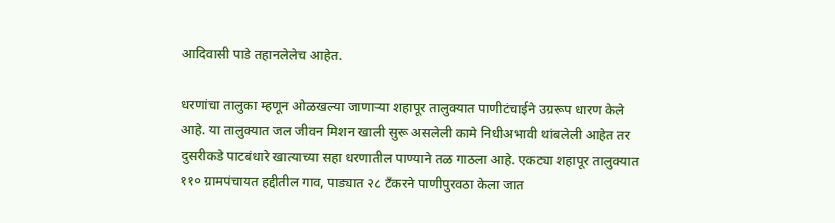आदिवासी पाडे तहानलेलेच आहेत.

धरणांचा तालुका म्हणून ओळखल्या जाणाऱ्या शहापूर तालुक्यात पाणीटंचाईने उग्ररूप धारण केले आहे. या तालुक्यात जल जीवन मिशन खाली सुरू असलेली कामे निधीअभावी थांबलेली आहेत तर दुसरीकडे पाटबंधारे खात्याच्या सहा धरणातील पाण्याने तळ गाठला आहे. एकट्या शहापूर तालुक्यात ११० ग्रामपंचायत हद्दीतील गाव, पाड्यात २८ टँकरने पाणीपुरवठा केला जात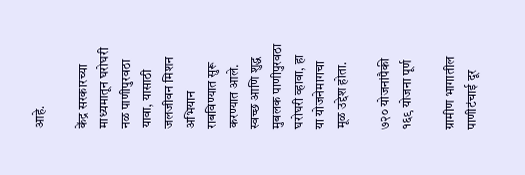आहे.

केंद्र सरकारच्या माध्यमातून घरोघरी नळ पाणीपुरवठा यावा, यासाठी जलजीवन मिशन अभियान राबविण्यात सुरू करण्यात आले. स्वच्छ आणि शुद्ध मुबलक पाणीपुरवठा घरोघरी व्हावा, हा या योजनेमागचा मूळ उद्देश होता.

७२० योजनांपैकी १६९ योजना पूर्ण

ग्रामीण भागातील पाणीटंचाई दूर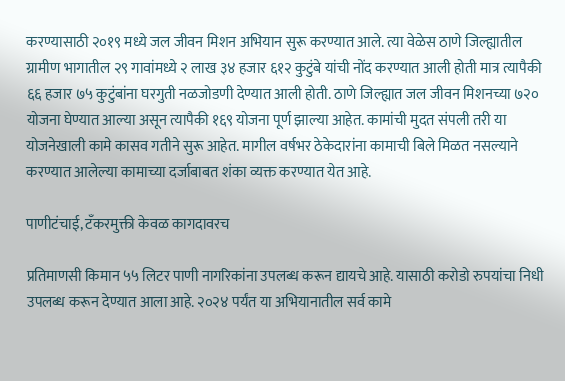करण्यासाठी २०१९ मध्ये जल जीवन मिशन अभियान सुरू करण्यात आले. त्या वेळेस ठाणे जिल्ह्यातील ग्रामीण भागातील २९ गावांमध्ये २ लाख ३४ हजार ६१२ कुटुंबे यांची नोंद करण्यात आली होती मात्र त्यापैकी ६६ हजार ७५ कुटुंबांना घरगुती नळजोडणी देण्यात आली होती. ठाणे जिल्ह्यात जल जीवन मिशनच्या ७२० योजना घेण्यात आल्या असून त्यापैकी १६९ योजना पूर्ण झाल्या आहेत. कामांची मुदत संपली तरी या योजनेखाली कामे कासव गतीने सुरू आहेत. मागील वर्षभर ठेकेदारांना कामाची बिले मिळत नसल्याने करण्यात आलेल्या कामाच्या दर्जाबाबत शंका व्यक्त करण्यात येत आहे.

पाणीटंचाई, टँकरमुक्ती केवळ कागदावरच

प्रतिमाणसी किमान ५५ लिटर पाणी नागरिकांना उपलब्ध करून द्यायचे आहे. यासाठी करोडो रुपयांचा निधी उपलब्ध करून देण्यात आला आहे. २०२४ पर्यंत या अभियानातील सर्व कामे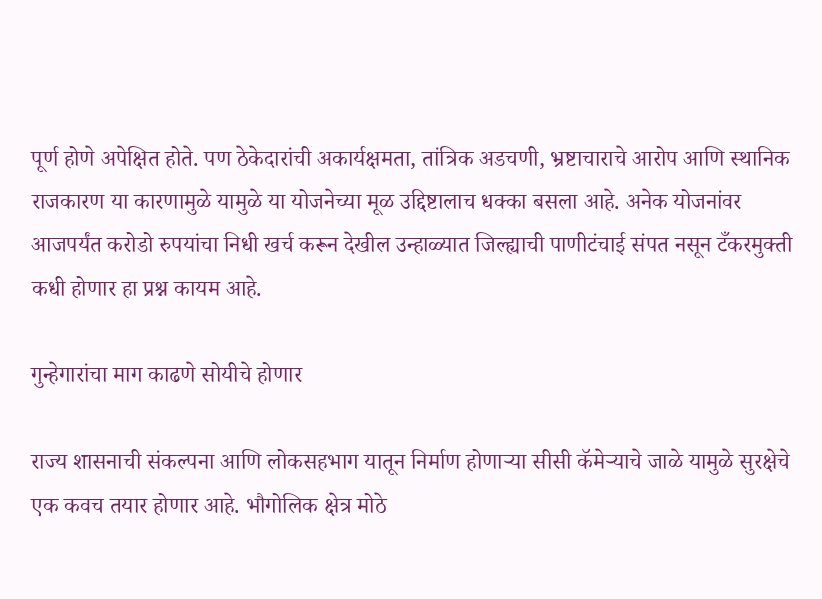पूर्ण होणे अपेक्षित होते. पण ठेकेदारांची अकार्यक्षमता, तांत्रिक अडचणी, भ्रष्टाचाराचे आरोप आणि स्थानिक राजकारण या कारणामुळे यामुळे या योजनेच्या मूळ उद्दिष्टालाच धक्का बसला आहे. अनेक योजनांवर आजपर्यंत करोडो रुपयांचा निधी खर्च करून देखील उन्हाळ्यात जिल्ह्याची पाणीटंचाई संपत नसून टँकरमुक्ती कधी होणार हा प्रश्न कायम आहे.

गुन्हेगारांचा माग काढणे सोयीचे होणार

राज्य शासनाची संकल्पना आणि लोकसहभाग यातून निर्माण होणाऱ्या सीसी कॅमेऱ्याचे जाळे यामुळे सुरक्षेचे एक कवच तयार होणार आहे. भौगोलिक क्षेत्र मोठे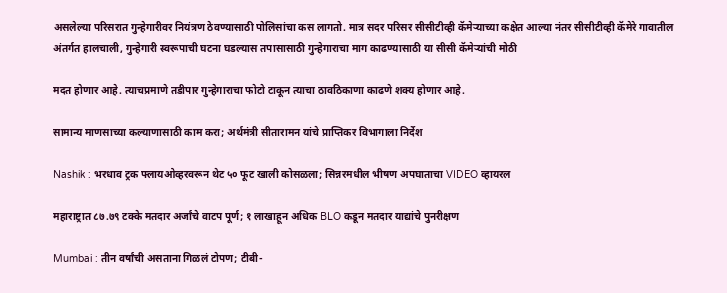असलेल्या परिसरात गुन्हेगारीवर नियंत्रण ठेवण्यासाठी पोलिसांचा कस लागतो. मात्र सदर परिसर सीसीटीव्ही कॅमेऱ्याच्या कक्षेत आल्या नंतर सीसीटीव्ही कॅमेरे गावातील अंतर्गत हालचाली, गुन्हेगारी स्वरूपाची घटना घडल्यास तपासासाठी गुन्हेगाराचा माग काढण्यासाठी या सीसी कॅमेऱ्यांची मोठी

मदत होणार आहे. त्याचप्रमाणे तडीपार गुन्हेगाराचा फोटो टाकून त्याचा ठावठिकाणा काढणे शक्य होणार आहे.

सामान्य माणसाच्या कल्याणासाठी काम करा; अर्थमंत्री सीतारामन यांचे प्राप्तिकर विभागाला निर्देश

Nashik : भरधाव ट्रक फ्लायओव्हरवरून थेट ५० फूट खाली कोसळला; सिन्नरमधील भीषण अपघाताचा VIDEO व्हायरल

महाराष्ट्रात ८७.७९ टक्के मतदार अर्जांचे वाटप पूर्ण; १ लाखाहून अधिक BLO कडून मतदार याद्यांचे पुनरीक्षण

Mumbai : तीन वर्षांची असताना गिळलं टोपण; टीबी-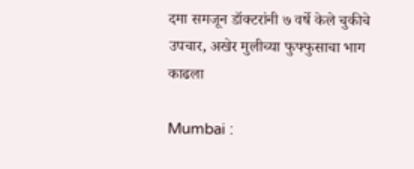दमा समजून डॉक्टरांनी ७ वर्षे केले चुकीचे उपचार, अखेर मुलीच्या फुफ्फुसाचा भाग काढला

Mumbai :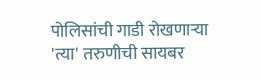पोलिसांची गाडी रोखणाऱ्या 'त्या' तरुणीची सायबर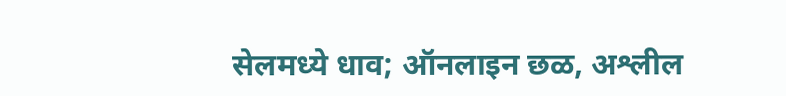सेलमध्ये धाव; ऑनलाइन छळ, अश्लील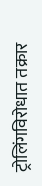ट्रोलिंगविरोधात तक्रार